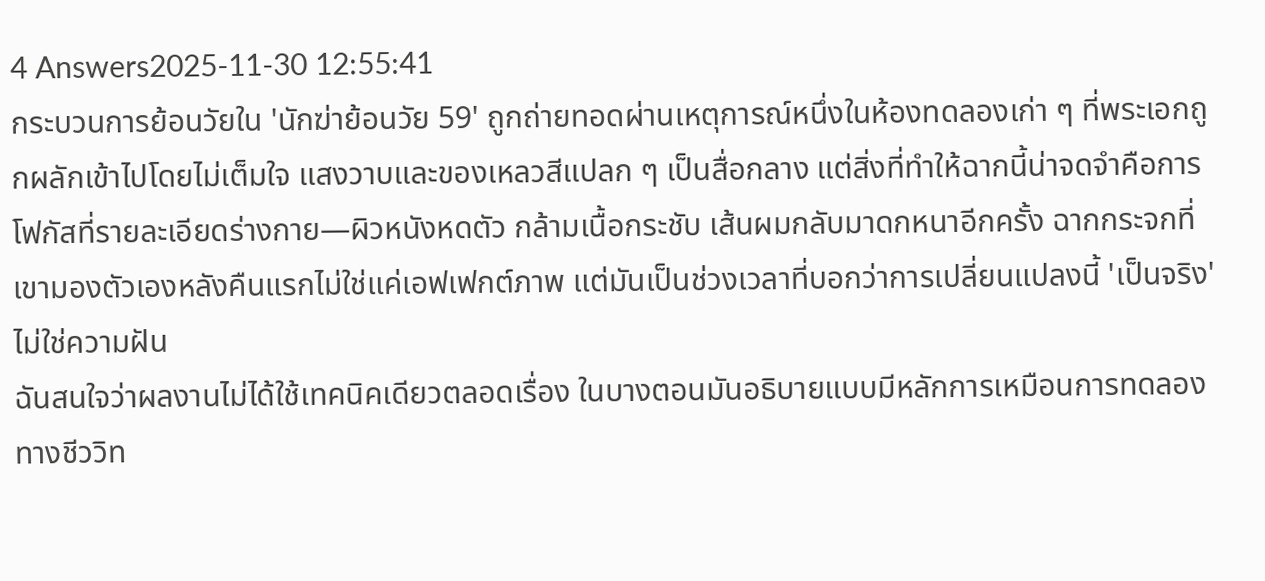4 Answers2025-11-30 12:55:41
กระบวนการย้อนวัยใน 'นักฆ่าย้อนวัย 59' ถูกถ่ายทอดผ่านเหตุการณ์หนึ่งในห้องทดลองเก่า ๆ ที่พระเอกถูกผลักเข้าไปโดยไม่เต็มใจ แสงวาบและของเหลวสีแปลก ๆ เป็นสื่อกลาง แต่สิ่งที่ทำให้ฉากนี้น่าจดจำคือการโฟกัสที่รายละเอียดร่างกาย—ผิวหนังหดตัว กล้ามเนื้อกระชับ เส้นผมกลับมาดกหนาอีกครั้ง ฉากกระจกที่เขามองตัวเองหลังคืนแรกไม่ใช่แค่เอฟเฟกต์ภาพ แต่มันเป็นช่วงเวลาที่บอกว่าการเปลี่ยนแปลงนี้ 'เป็นจริง' ไม่ใช่ความฝัน
ฉันสนใจว่าผลงานไม่ได้ใช้เทคนิคเดียวตลอดเรื่อง ในบางตอนมันอธิบายแบบมีหลักการเหมือนการทดลองทางชีววิท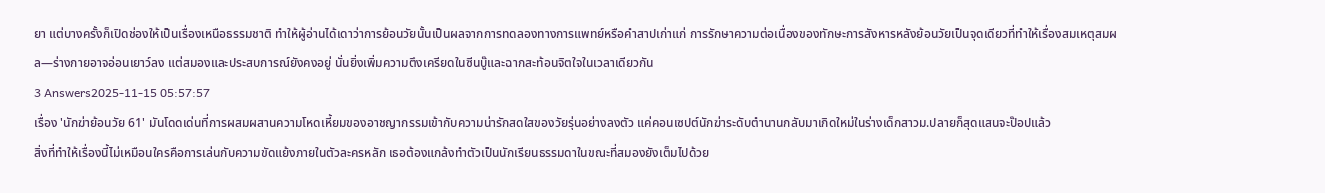ยา แต่บางครั้งก็เปิดช่องให้เป็นเรื่องเหนือธรรมชาติ ทำให้ผู้อ่านได้เดาว่าการย้อนวัยนั้นเป็นผลจากการทดลองทางการแพทย์หรือคำสาปเก่าแก่ การรักษาความต่อเนื่องของทักษะการสังหารหลังย้อนวัยเป็นจุดเดียวที่ทำให้เรื่องสมเหตุสมผล—ร่างกายอาจอ่อนเยาว์ลง แต่สมองและประสบการณ์ยังคงอยู่ นั่นยิ่งเพิ่มความตึงเครียดในซีนบู๊และฉากสะท้อนจิตใจในเวลาเดียวกัน
3 Answers2025-11-15 05:57:57
เรื่อง 'นักฆ่าย้อนวัย 61' มันโดดเด่นที่การผสมผสานความโหดเหี้ยมของอาชญากรรมเข้ากับความน่ารักสดใสของวัยรุ่นอย่างลงตัว แค่คอนเซปต์นักฆ่าระดับตำนานกลับมาเกิดใหม่ในร่างเด็กสาวม.ปลายก็สุดแสนจะป๊อปแล้ว
สิ่งที่ทำให้เรื่องนี้ไม่เหมือนใครคือการเล่นกับความขัดแย้งภายในตัวละครหลัก เธอต้องแกล้งทำตัวเป็นนักเรียนธรรมดาในขณะที่สมองยังเต็มไปด้วย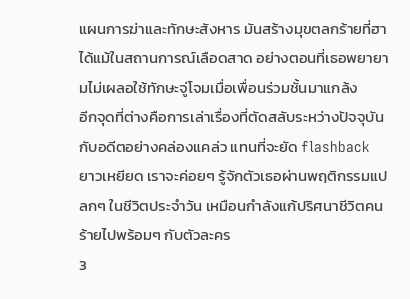แผนการฆ่าและทักษะสังหาร มันสร้างมุขตลกร้ายที่ฮาได้แม้ในสถานการณ์เลือดสาด อย่างตอนที่เธอพยายามไม่เผลอใช้ทักษะจู่โจมเมื่อเพื่อนร่วมชั้นมาแกล้ง
อีกจุดที่ต่างคือการเล่าเรื่องที่ตัดสลับระหว่างปัจจุบันกับอดีตอย่างคล่องแคล่ว แทนที่จะยัด flashback ยาวเหยียด เราจะค่อยๆ รู้จักตัวเธอผ่านพฤติกรรมแปลกๆ ในชีวิตประจำวัน เหมือนกำลังแก้ปริศนาชีวิตคนร้ายไปพร้อมๆ กับตัวละคร
3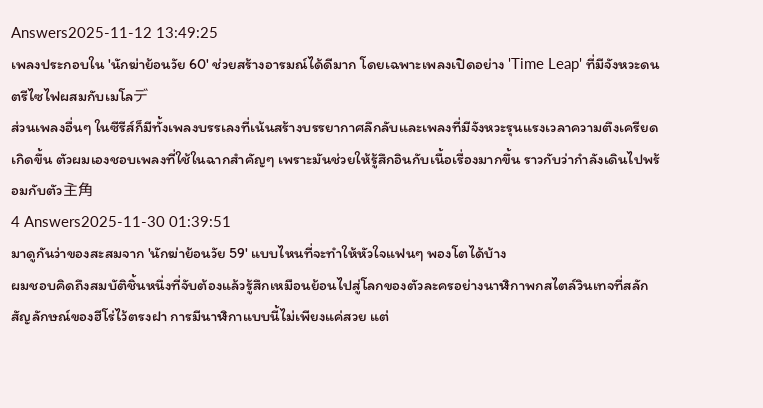Answers2025-11-12 13:49:25
เพลงประกอบใน 'นักฆ่าย้อนวัย 60' ช่วยสร้างอารมณ์ได้ดีมาก โดยเฉพาะเพลงเปิดอย่าง 'Time Leap' ที่มีจังหวะดนตรีไซไฟผสมกับเมโลデ
ส่วนเพลงอื่นๆ ในซีรีส์ก็มีทั้งเพลงบรรเลงที่เน้นสร้างบรรยากาศลึกลับและเพลงที่มีจังหวะรุนแรงเวลาความตึงเครียดเกิดขึ้น ตัวผมเองชอบเพลงที่ใช้ในฉากสำคัญๆ เพราะมันช่วยให้รู้สึกอินกับเนื้อเรื่องมากขึ้น ราวกับว่ากำลังเดินไปพร้อมกับตัว主角
4 Answers2025-11-30 01:39:51
มาดูกันว่าของสะสมจาก 'นักฆ่าย้อนวัย 59' แบบไหนที่จะทำให้หัวใจแฟนๆ พองโตได้บ้าง
ผมชอบคิดถึงสมบัติชิ้นหนึ่งที่จับต้องแล้วรู้สึกเหมือนย้อนไปสู่โลกของตัวละครอย่างนาฬิกาพกสไตล์วินเทจที่สลักสัญลักษณ์ของฮีโร่ไว้ตรงฝา การมีนาฬิกาแบบนี้ไม่เพียงแค่สวย แต่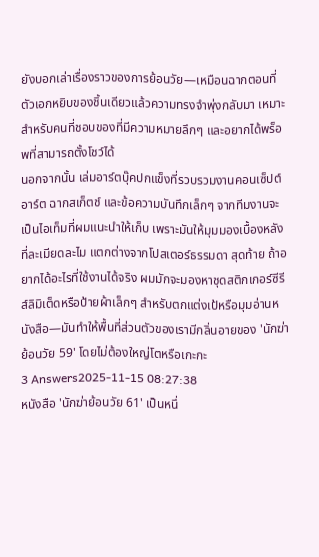ยังบอกเล่าเรื่องราวของการย้อนวัย—เหมือนฉากตอนที่ตัวเอกหยิบของชิ้นเดียวแล้วความทรงจำพุ่งกลับมา เหมาะสำหรับคนที่ชอบของที่มีความหมายลึกๆ และอยากได้พร็อพที่สามารถตั้งโชว์ได้
นอกจากนั้น เล่มอาร์ตบุ๊คปกแข็งที่รวบรวมงานคอนเซ็ปต์อาร์ต ฉากสเก็ตช์ และข้อความบันทึกเล็กๆ จากทีมงานจะเป็นไอเท็มที่ผมแนะนำให้เก็บ เพราะมันให้มุมมองเบื้องหลังที่ละเมียดละไม แตกต่างจากโปสเตอร์ธรรมดา สุดท้าย ถ้าอยากได้อะไรที่ใช้งานได้จริง ผมมักจะมองหาชุดสติกเกอร์ซีรีส์ลิมิเต็ดหรือป้ายผ้าเล็กๆ สำหรับตกแต่งเป้หรือมุมอ่านหนังสือ—มันทำให้พื้นที่ส่วนตัวของเรามีกลิ่นอายของ 'นักฆ่าย้อนวัย 59' โดยไม่ต้องใหญ่โตหรือเกะกะ
3 Answers2025-11-15 08:27:38
หนังสือ 'นักฆ่าย้อนวัย 61' เป็นหนึ่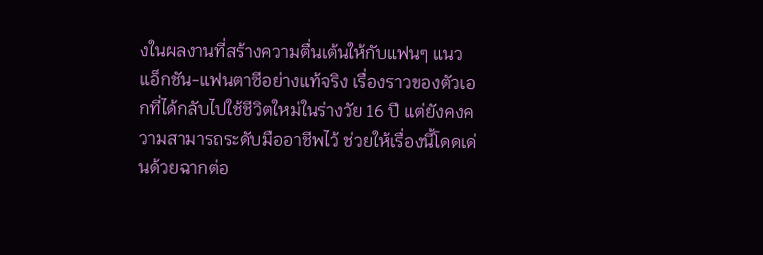งในผลงานที่สร้างความตื่นเต้นให้กับแฟนๆ แนวแอ็กชัน-แฟนตาซีอย่างแท้จริง เรื่องราวของตัวเอกที่ได้กลับไปใช้ชีวิตใหม่ในร่างวัย 16 ปี แต่ยังคงความสามารถระดับมืออาชีพไว้ ช่วยให้เรื่องนี้โดดเด่นด้วยฉากต่อ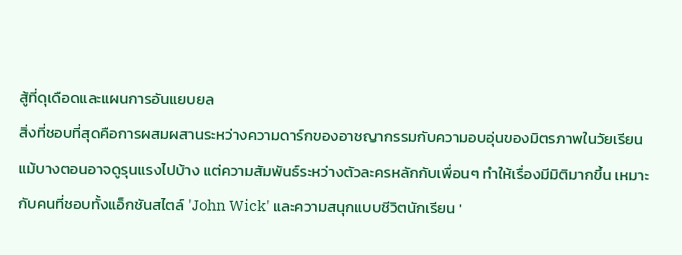สู้ที่ดุเดือดและแผนการอันแยบยล
สิ่งที่ชอบที่สุดคือการผสมผสานระหว่างความดาร์กของอาชญากรรมกับความอบอุ่นของมิตรภาพในวัยเรียน แม้บางตอนอาจดูรุนแรงไปบ้าง แต่ความสัมพันธ์ระหว่างตัวละครหลักกับเพื่อนๆ ทำให้เรื่องมีมิติมากขึ้น เหมาะกับคนที่ชอบทั้งแอ็กชันสไตล์ 'John Wick' และความสนุกแบบชีวิตนักเรียน '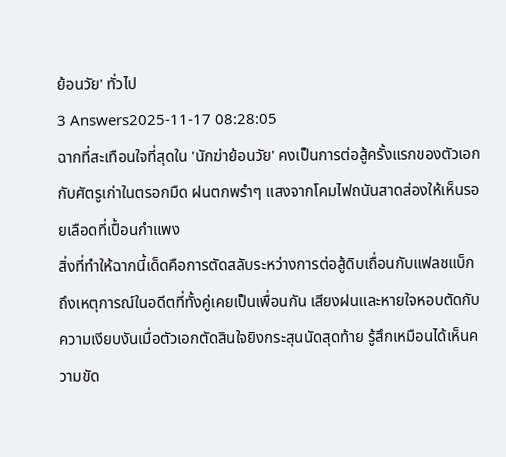ย้อนวัย' ทั่วไป
3 Answers2025-11-17 08:28:05
ฉากที่สะเทือนใจที่สุดใน 'นักฆ่าย้อนวัย' คงเป็นการต่อสู้ครั้งแรกของตัวเอกกับศัตรูเก่าในตรอกมืด ฝนตกพรำๆ แสงจากโคมไฟถนันสาดส่องให้เห็นรอยเลือดที่เปื้อนกำแพง
สิ่งที่ทำให้ฉากนี้เด็ดคือการตัดสลับระหว่างการต่อสู้ดิบเถื่อนกับแฟลชแบ็กถึงเหตุการณ์ในอดีตที่ทั้งคู่เคยเป็นเพื่อนกัน เสียงฝนและหายใจหอบตัดกับความเงียบงันเมื่อตัวเอกตัดสินใจยิงกระสุนนัดสุดท้าย รู้สึกเหมือนได้เห็นความขัด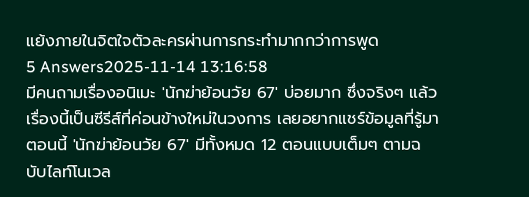แย้งภายในจิตใจตัวละครผ่านการกระทำมากกว่าการพูด
5 Answers2025-11-14 13:16:58
มีคนถามเรื่องอนิเมะ 'นักฆ่าย้อนวัย 67' บ่อยมาก ซึ่งจริงๆ แล้วเรื่องนี้เป็นซีรีส์ที่ค่อนข้างใหม่ในวงการ เลยอยากแชร์ข้อมูลที่รู้มา
ตอนนี้ 'นักฆ่าย้อนวัย 67' มีทั้งหมด 12 ตอนแบบเต็มๆ ตามฉบับไลท์โนเวล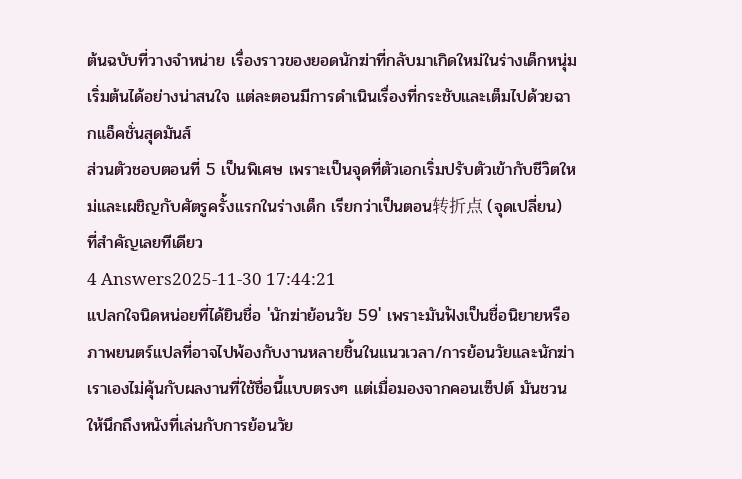ต้นฉบับที่วางจำหน่าย เรื่องราวของยอดนักฆ่าที่กลับมาเกิดใหม่ในร่างเด็กหนุ่มเริ่มต้นได้อย่างน่าสนใจ แต่ละตอนมีการดำเนินเรื่องที่กระชับและเต็มไปด้วยฉากแอ็คชั่นสุดมันส์
ส่วนตัวชอบตอนที่ 5 เป็นพิเศษ เพราะเป็นจุดที่ตัวเอกเริ่มปรับตัวเข้ากับชีวิตใหม่และเผชิญกับศัตรูครั้งแรกในร่างเด็ก เรียกว่าเป็นตอน转折点 (จุดเปลี่ยน) ที่สำคัญเลยทีเดียว
4 Answers2025-11-30 17:44:21
แปลกใจนิดหน่อยที่ได้ยินชื่อ 'นักฆ่าย้อนวัย 59' เพราะมันฟังเป็นชื่อนิยายหรือภาพยนตร์แปลที่อาจไปพ้องกับงานหลายชิ้นในแนวเวลา/การย้อนวัยและนักฆ่า เราเองไม่คุ้นกับผลงานที่ใช้ชื่อนี้แบบตรงๆ แต่เมื่อมองจากคอนเซ็ปต์ มันชวนให้นึกถึงหนังที่เล่นกับการย้อนวัย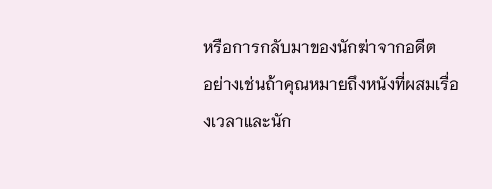หรือการกลับมาของนักฆ่าจากอดีต
อย่างเช่นถ้าคุณหมายถึงหนังที่ผสมเรื่องเวลาและนัก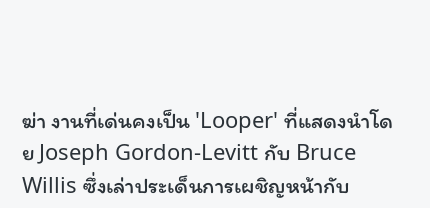ฆ่า งานที่เด่นคงเป็น 'Looper' ที่แสดงนำโดย Joseph Gordon-Levitt กับ Bruce Willis ซึ่งเล่าประเด็นการเผชิญหน้ากับ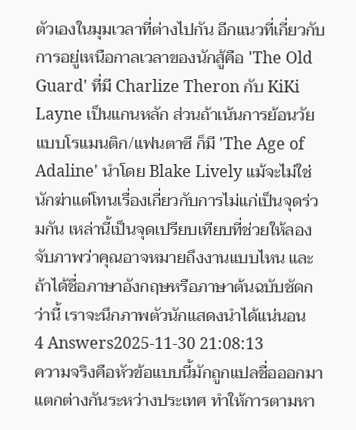ตัวเองในมุมเวลาที่ต่างไปกัน อีกแนวที่เกี่ยวกับการอยู่เหนือกาลเวลาของนักสู้คือ 'The Old Guard' ที่มี Charlize Theron กับ KiKi Layne เป็นแกนหลัก ส่วนถ้าเน้นการย้อนวัยแบบโรแมนติก/แฟนตาซี ก็มี 'The Age of Adaline' นำโดย Blake Lively แม้จะไม่ใช่นักฆ่าแต่โทนเรื่องเกี่ยวกับการไม่แก่เป็นจุดร่วมกัน เหล่านี้เป็นจุดเปรียบเทียบที่ช่วยให้ลองจับภาพว่าคุณอาจหมายถึงงานแบบไหน และถ้าได้ชื่อภาษาอังกฤษหรือภาษาต้นฉบับชัดกว่านี้ เราจะนึกภาพตัวนักแสดงนำได้แน่นอน
4 Answers2025-11-30 21:08:13
ความจริงคือหัวข้อแบบนี้มักถูกแปลชื่อออกมาแตกต่างกันระหว่างประเทศ ทำให้การตามหา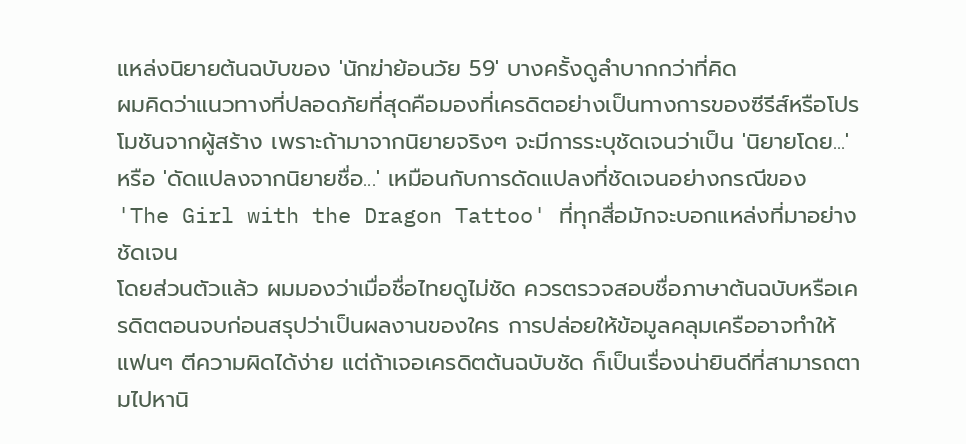แหล่งนิยายต้นฉบับของ 'นักฆ่าย้อนวัย 59' บางครั้งดูลำบากกว่าที่คิด
ผมคิดว่าแนวทางที่ปลอดภัยที่สุดคือมองที่เครดิตอย่างเป็นทางการของซีรีส์หรือโปรโมชันจากผู้สร้าง เพราะถ้ามาจากนิยายจริงๆ จะมีการระบุชัดเจนว่าเป็น 'นิยายโดย...' หรือ 'ดัดแปลงจากนิยายชื่อ...' เหมือนกับการดัดแปลงที่ชัดเจนอย่างกรณีของ 'The Girl with the Dragon Tattoo' ที่ทุกสื่อมักจะบอกแหล่งที่มาอย่างชัดเจน
โดยส่วนตัวแล้ว ผมมองว่าเมื่อชื่อไทยดูไม่ชัด ควรตรวจสอบชื่อภาษาต้นฉบับหรือเครดิตตอนจบก่อนสรุปว่าเป็นผลงานของใคร การปล่อยให้ข้อมูลคลุมเครืออาจทำให้แฟนๆ ตีความผิดได้ง่าย แต่ถ้าเจอเครดิตต้นฉบับชัด ก็เป็นเรื่องน่ายินดีที่สามารถตามไปหานิ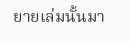ยายเล่มนั้นมา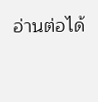อ่านต่อได้